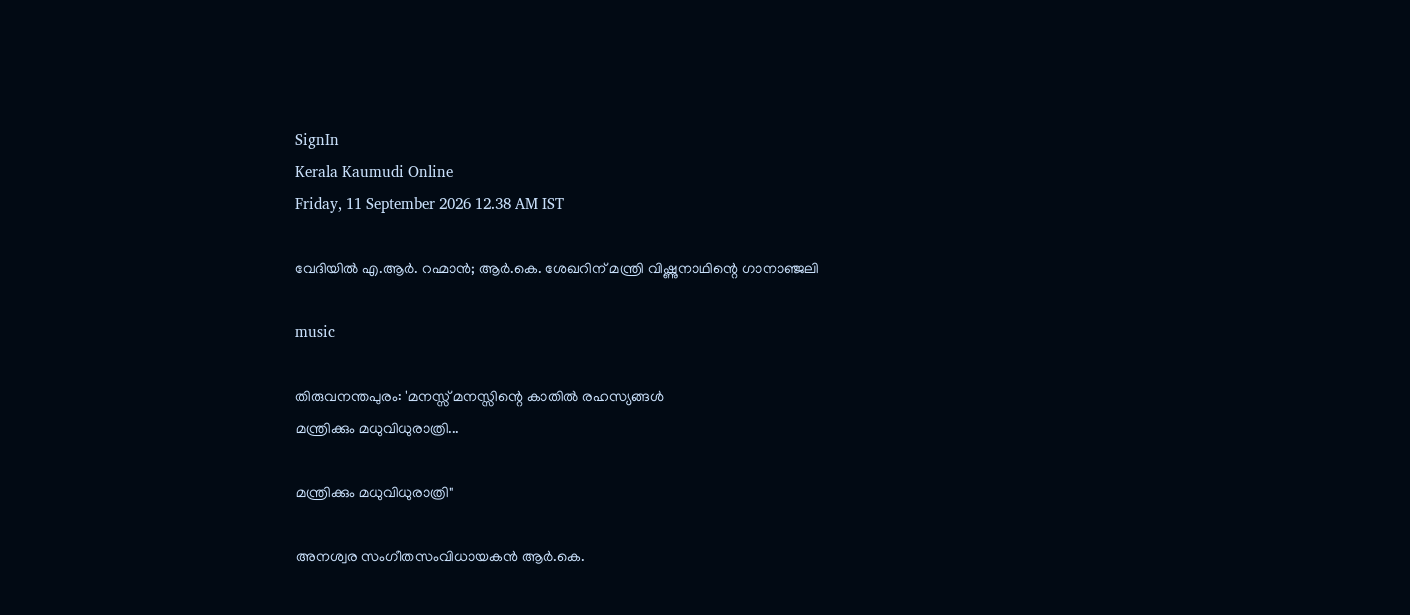SignIn
Kerala Kaumudi Online
Friday, 11 September 2026 12.38 AM IST

വേദിയിൽ എ.ആർ. റഹ്മാൻ; ആർ.കെ. ശേഖറിന് മന്ത്രി വിഷ്ണുനാഥിന്റെ ഗാനാഞ്ജലി

music

തിരുവനന്തപുരം: 'മനസ്സ് മനസ്സിന്റെ കാതിൽ രഹസ്യങ്ങൾ
മന്ത്രിക്കും മധുവിധുരാത്രി...

മന്ത്രിക്കും മധുവിധുരാത്രി"

അനശ്വര സംഗീതസംവിധായകൻ ആർ.കെ.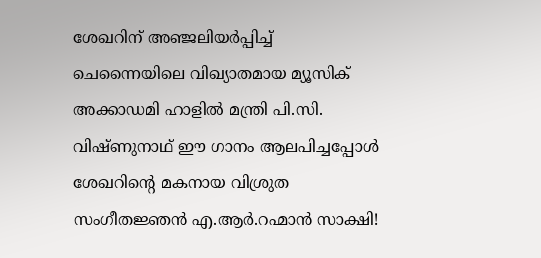ശേഖറിന് അഞ്ജലിയർപ്പിച്ച് ചെന്നൈയിലെ വിഖ്യാതമായ മ്യൂസിക് അക്കാഡമി ഹാളിൽ മന്ത്രി പി.സി. വിഷ്ണുനാഥ് ഈ ഗാനം ആലപിച്ചപ്പോൾ ശേഖറിന്റെ മകനായ വിശ്രുത സംഗീതജ്ഞൻ എ.ആർ.റഹ്മാൻ സാക്ഷി!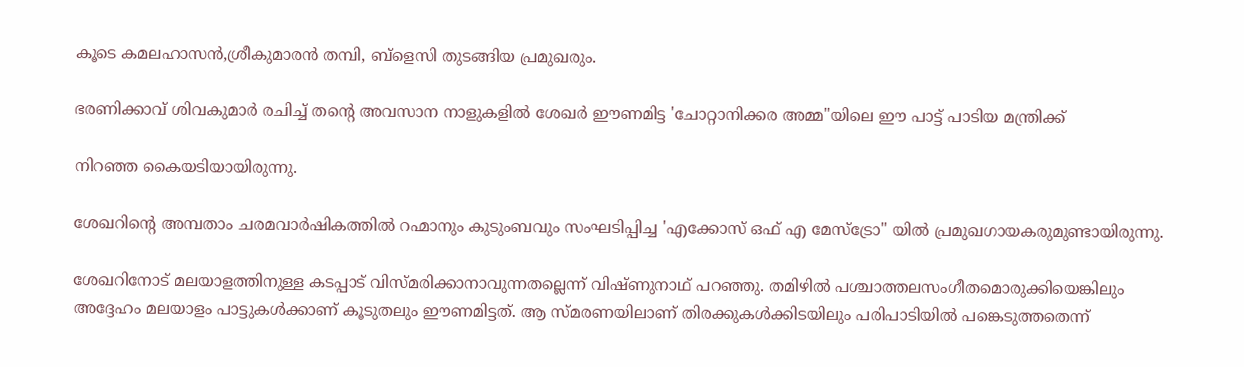കൂടെ കമലഹാസൻ,ശ്രീകുമാരൻ തമ്പി, ബ്ളെസി തുടങ്ങിയ പ്രമുഖരും.

ഭരണിക്കാവ് ശിവകുമാർ രചിച്ച് തന്റെ അവസാന നാളുകളിൽ ശേഖർ ഈണമിട്ട 'ചോറ്റാനിക്കര അമ്മ"യിലെ ഈ പാട്ട് പാടിയ മന്ത്രിക്ക്

നിറഞ്ഞ കൈയടിയായിരുന്നു.

ശേഖറിന്റെ അമ്പതാം ചരമവാർഷികത്തിൽ റഹ്മാനും കുടുംബവും സംഘടിപ്പിച്ച 'എക്കോസ് ഒഫ് എ മേസ്ട്രോ" യിൽ പ്രമുഖഗായകരുമുണ്ടായിരുന്നു.

ശേഖറിനോട് മലയാളത്തിനുള്ള കടപ്പാട് വിസ്മരിക്കാനാവുന്നതല്ലെന്ന് വിഷ്ണുനാഥ് പറഞ്ഞു. തമിഴിൽ പശ്ചാത്തലസംഗീതമൊരുക്കിയെങ്കിലും അദ്ദേഹം മലയാളം പാട്ടുകൾക്കാണ് കൂടുതലും ഈണമിട്ടത്. ആ സ്മരണയിലാണ് തിരക്കുകൾക്കിടയിലും പരിപാടിയിൽ പങ്കെടുത്തതെന്ന്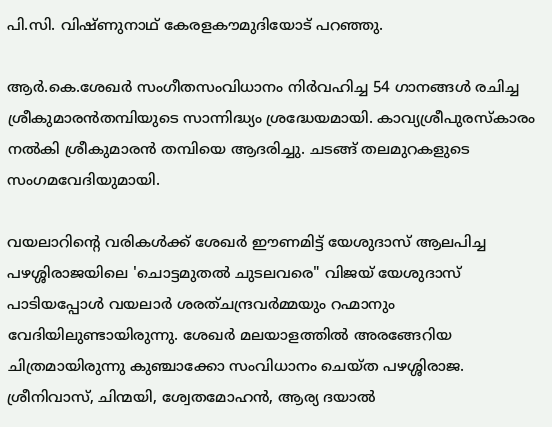പി.സി. വിഷ്ണുനാഥ് കേരളകൗമുദിയോട് പറഞ്ഞു.

ആർ.കെ.ശേഖർ സംഗീതസംവിധാനം നിർവഹിച്ച 54 ഗാനങ്ങൾ രചിച്ച ശ്രീകുമാരൻതമ്പിയുടെ സാന്നിദ്ധ്യം ശ്രദ്ധേയമായി. കാവ്യശ്രീപുരസ്കാരം നൽകി ശ്രീകുമാരൻ തമ്പിയെ ആദരിച്ചു. ചടങ്ങ് തലമുറകളുടെ സംഗമവേദിയുമായി.

വയലാറിന്റെ വരികൾക്ക് ശേഖർ ഈണമിട്ട് യേശുദാസ് ആലപിച്ച പഴശ്ശിരാജയിലെ 'ചൊട്ടമുതൽ ചുടലവരെ" വിജയ് യേശുദാസ് പാടിയപ്പോൾ വയലാർ ശരത്ചന്ദ്രവർമ്മയും റഹ്മാനും വേദിയിലുണ്ടായിരുന്നു. ശേഖർ മലയാളത്തിൽ അരങ്ങേറിയ ചിത്രമായിരുന്നു കുഞ്ചാക്കോ സംവിധാനം ചെയ്ത പഴശ്ശിരാജ. ശ്രീനിവാസ്, ചിന്മയി, ശ്വേതമോഹൻ, ആര്യ ദയാൽ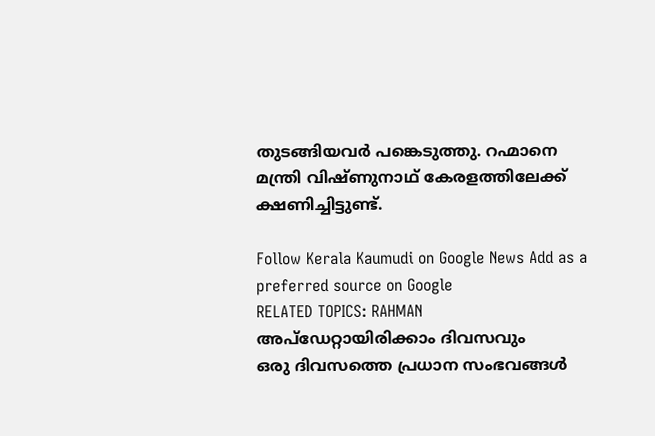തുടങ്ങിയവർ പങ്കെടുത്തു. റഹ്മാനെ മന്ത്രി വിഷ്ണുനാഥ് കേരളത്തിലേക്ക് ക്ഷണിച്ചിട്ടുണ്ട്.

Follow Kerala Kaumudi on Google News Add as a preferred source on Google
RELATED TOPICS: RAHMAN
അപ്ഡേറ്റായിരിക്കാം ദിവസവും
ഒരു ദിവസത്തെ പ്രധാന സംഭവങ്ങൾ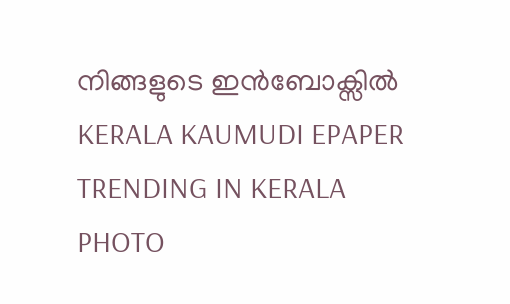നിങ്ങളുടെ ഇൻബോക്സിൽ
KERALA KAUMUDI EPAPER
TRENDING IN KERALA
PHOTO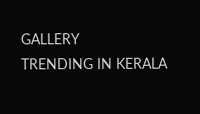GALLERY
TRENDING IN KERALA